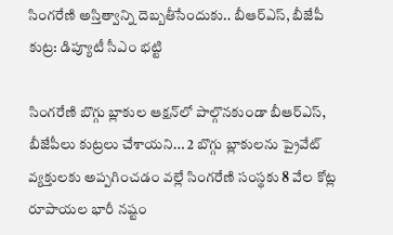సింగరేణి అస్తిత్వాన్ని దెబ్బతీసేందుకు.. బీఆర్‌ఎస్, బీజేపీ కుట్ర: డిప్యూటీ సీఎం భట్టి

సింగరేణి బొగ్గు బ్లాకుల ఆక్షన్‌లో పాల్గొనకుండా బీఆర్‌ఎస్, బీజేపీలు కుట్రలు చేశాయని... 2 బొగ్గు బ్లాకులను ప్రైవేట్ వ్యక్తులకు అప్పగించడం వల్లే సింగరేణి సంస్థకు 8 వేల కోట్ల రూపాయల భారీ నష్టం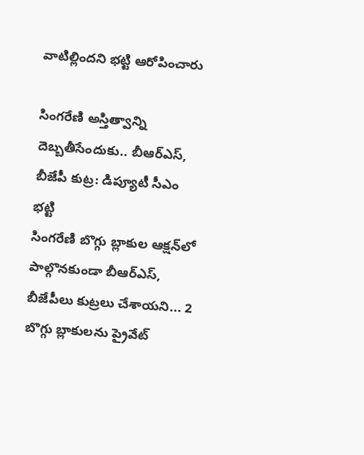వాటిల్లిందని భట్టి ఆరోపించారు

సింగరేణి అస్తిత్వాన్ని దెబ్బతీసేందుకు.. బీఆర్‌ఎస్, బీజేపీ కుట్ర: డిప్యూటీ సీఎం భట్టి
సింగరేణి బొగ్గు బ్లాకుల ఆక్షన్‌లో పాల్గొనకుండా బీఆర్‌ఎస్, బీజేపీలు కుట్రలు చేశాయని... 2 బొగ్గు బ్లాకులను ప్రైవేట్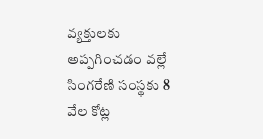వ్యక్తులకు అప్పగించడం వల్లే సింగరేణి సంస్థకు 8 వేల కోట్ల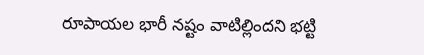రూపాయల భారీ నష్టం వాటిల్లిందని భట్టి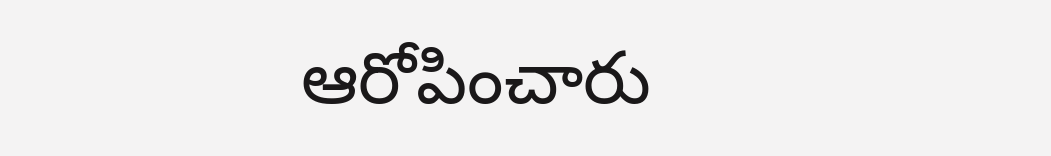ఆరోపించారు